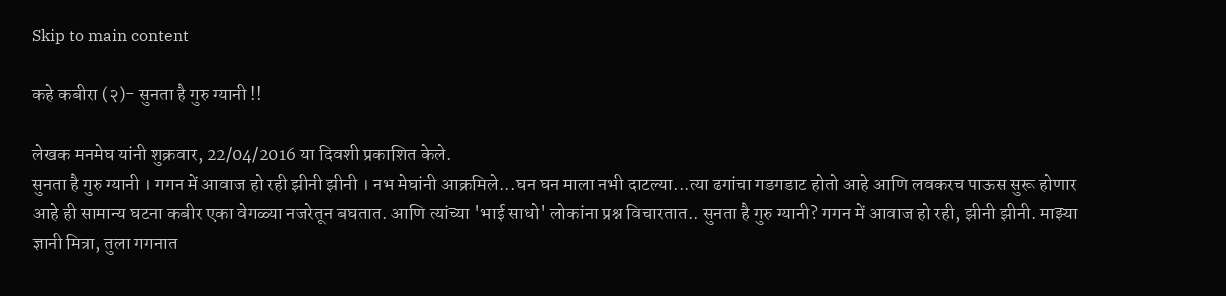Skip to main content

कहे कबीरा (२)- सुनता है गुरु ग्यानी !!

लेखक मनमेघ यांनी शुक्रवार, 22/04/2016 या दिवशी प्रकाशित केले.
सुनता है गुरु ग्यानी । गगन में आवाज हो रही झीनी झीनी । नभ मेघांनी आक्रमिले...घन घन माला नभी दाटल्या...त्या ढगांचा गडगडाट होतो आहे आणि लवकरच पाऊस सुरू होणार आहे ही सामान्य घटना कबीर एका वेगळ्या नजरेतून बघतात. आणि त्यांच्या 'भाई साधो' लोकांना प्रश्न विचारतात.. सुनता है गुरु ग्यानी? गगन में आवाज हो रही, झीनी झीनी. माझ्या ज्ञानी मित्रा, तुला गगनात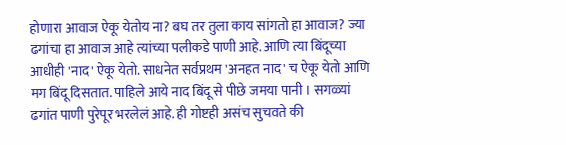होणारा आवाज ऐकू येतोय ना? बघ तर तुला काय सांगतो हा आवाज? ज्या ढगांचा हा आवाज आहे त्यांच्या पलीकडे पाणी आहे. आणि त्या बिंदूच्या आधीही 'नाद' ऐकू येतो. साधनेत सर्वप्रथम 'अनहत नाद' च ऐकू येतो आणि मग बिंदू दिसतात. पाहिले आये नाद बिंदू से पीछे जमया पानी । सगळ्यां ढगांत पाणी पुरेपूर भरलेलं आहे. ही गोष्टही असंच सुचवते की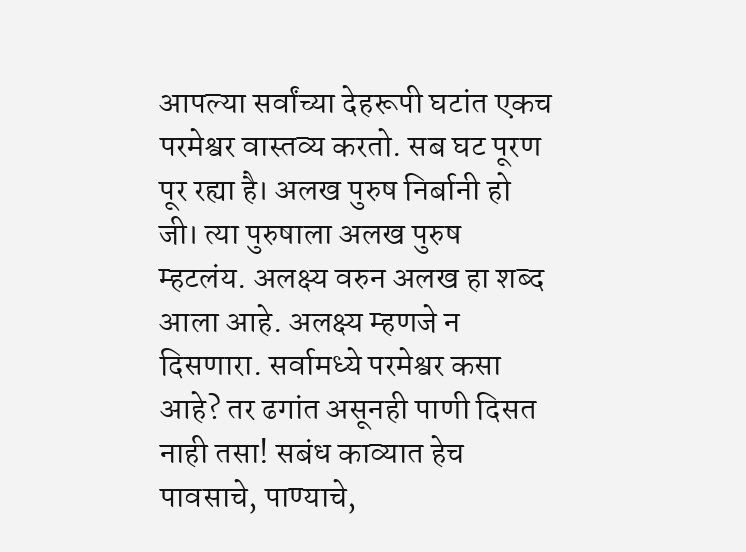आपल्या सर्वांच्या देहरूपी घटांत एकच परमेश्वर वास्तव्य करतो. सब घट पूरण पूर रह्या है। अलख पुरुष निर्बानी हो जी। त्या पुरुषाला अलख पुरुष म्हटलंय. अलक्ष्य वरुन अलख हा शब्द आला आहे. अलक्ष्य म्हणजे न दिसणारा. सर्वामध्ये परमेश्वर कसा आहे? तर ढगांत असूनही पाणी दिसत नाही तसा! सबंध काव्यात हेच पावसाचे, पाण्याचे,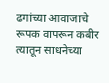ढगांच्या आवाजाचे रूपक वापरून कबीर त्यातून साधनेच्या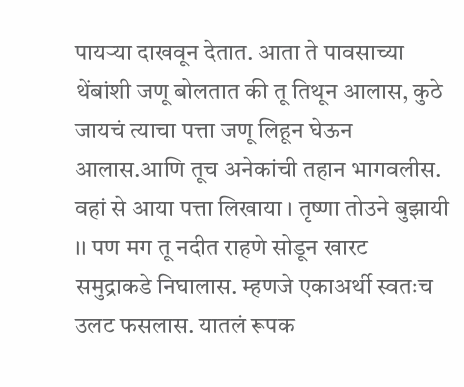पायऱ्या दाखवून देतात. आता ते पावसाच्या थेंबांशी जणू बोलतात की तू तिथून आलास, कुठे जायचं त्याचा पत्ता जणू लिहून घेऊन आलास.आणि तूच अनेकांची तहान भागवलीस. वहां से आया पत्ता लिखाया । तृष्णा तोउने बुझायी ।। पण मग तू नदीत राहणे सोडून खारट समुद्राकडे निघालास. म्हणजे एकाअर्थी स्वतःच उलट फसलास. यातलं रूपक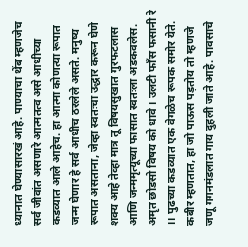ध्यानात घेण्यासारखं आहे. पाण्याचा थेंब म्हणजेच सर्व जीवांत असणारे आत्मतत्व असे आधीच्या कडव्यात आले आहेच. हा आत्मा कोणत्या रूपात जन्म घेणार हे सर्व आधीच ठरलेले असते. मनुष्य रूपात असताना, जेव्हा स्वतःचा उद्धार करून घेणे शक्य आहे तेव्हा मात्र तू विषयसुखात गुरफटलास आणि जन्ममृत्यूच्या फासात स्वतःला अडकवलेस. अमृत छोडसो विषय को धावे । उलटी फाँस फसानी रे ।। पुढच्या कडव्यात एक वेगळेच रूपक समोर येते. कबीर म्हणतात, हा जो पाऊस पड़तोय तो म्हणजे जणू गगनमंडलात गाय दुहली जाते आहे. पावसाचे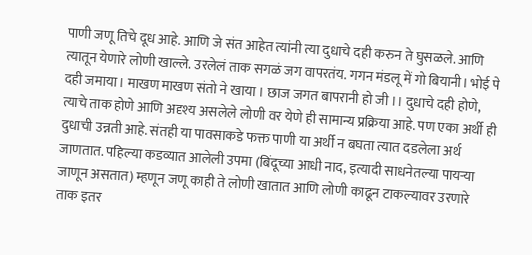पाणी जणू तिचे दूध आहे. आणि जे संत आहेत त्यांनी त्या दुधाचे दही करुन ते घुसळले. आणि त्यातून येणारे लोणी खाल्ले. उरलेलं ताक सगळं जग वापरतंय. गगन मंडलू में गो बियानी। भोई पे दही जमाया। माखण माखण संतो ने खाया । छाज जगत बापरानी हो जी ।। दुधाचे दही होणे, त्याचे ताक होणे आणि अदृश्य असलेले लोणी वर येणे ही सामान्य प्रक्रिया आहे. पण एका अर्थी ही दुधाची उन्नती आहे. संतही या पावसाकडे फक्त पाणी या अर्थी न बघता त्यात दडलेला अर्थ जाणतात. पहिल्या कडव्यात आलेली उपमा (बिंदूच्या आधी नाद, इत्यादी साधनेतल्या पायऱ्या जाणून असतात) म्हणून जणू काही ते लोणी खातात आणि लोणी काढून टाकल्यावर उरणारे ताक इतर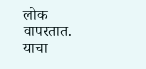लोक वापरतात. याचा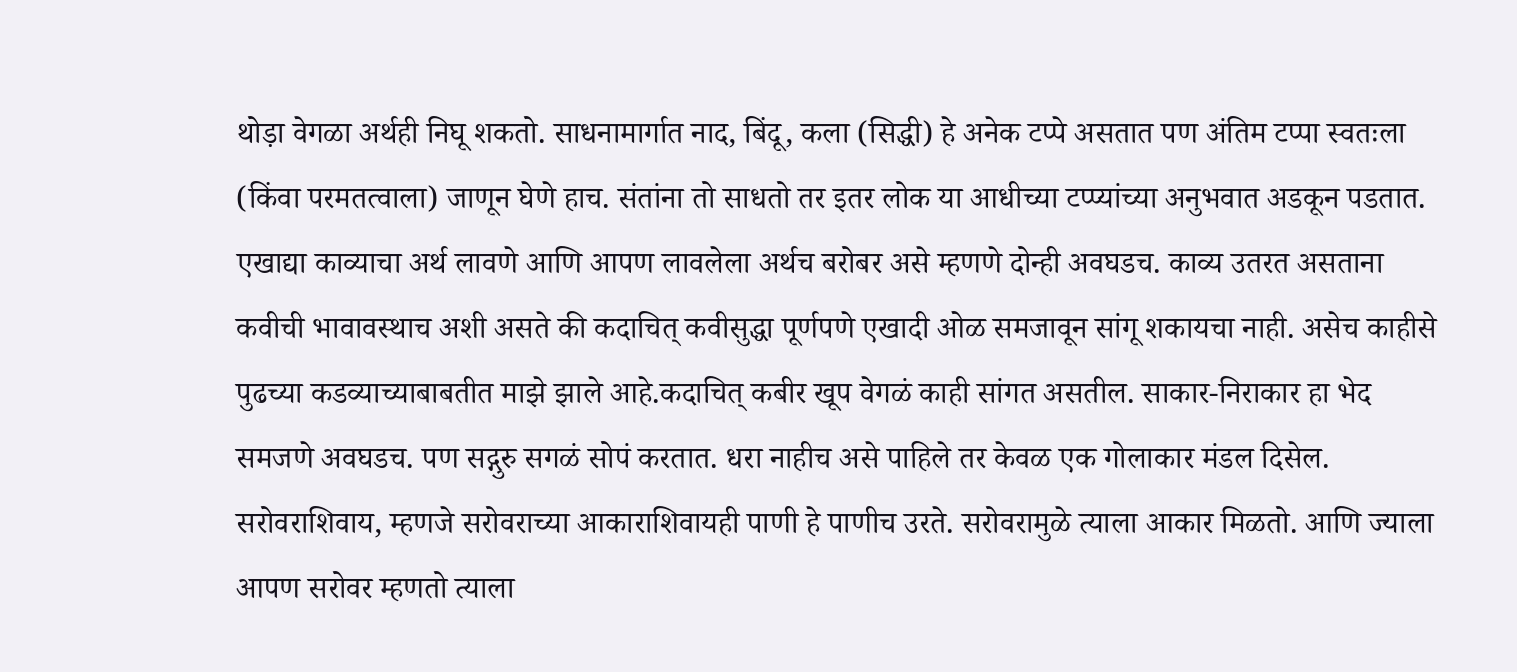थोड़ा वेगळा अर्थही निघू शकतो. साधनामार्गात नाद, बिंदू, कला (सिद्धी) हे अनेक टप्पे असतात पण अंतिम टप्पा स्वतःला (किंवा परमतत्वाला) जाणून घेणे हाच. संतांना तो साधतो तर इतर लोक या आधीच्या टप्प्यांच्या अनुभवात अडकून पडतात. एखाद्या काव्याचा अर्थ लावणे आणि आपण लावलेला अर्थच बरोबर असे म्हणणे दोन्ही अवघडच. काव्य उतरत असताना कवीची भावावस्थाच अशी असते की कदाचित् कवीसुद्धा पूर्णपणे एखादी ओळ समजावून सांगू शकायचा नाही. असेच काहीसे पुढच्या कडव्याच्याबाबतीत माझे झाले आहे.कदाचित् कबीर खूप वेगळं काही सांगत असतील. साकार-निराकार हा भेद समजणे अवघडच. पण सद्गुरु सगळं सोपं करतात. धरा नाहीच असे पाहिले तर केवळ एक गोलाकार मंडल दिसेल. सरोवराशिवाय, म्हणजे सरोवराच्या आकाराशिवायही पाणी हे पाणीच उरते. सरोवरामुळे त्याला आकार मिळतो. आणि ज्याला आपण सरोवर म्हणतो त्याला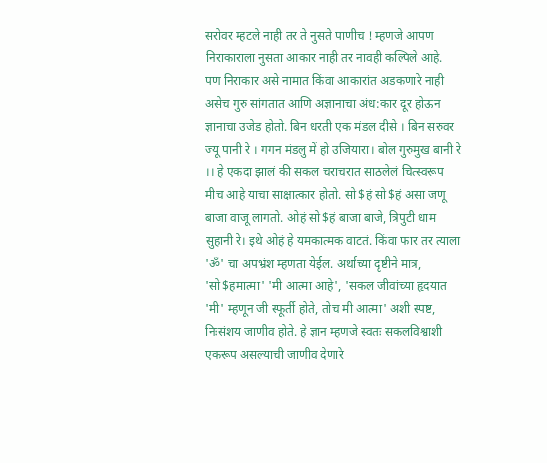सरोवर म्हटले नाही तर ते नुसते पाणीच ! म्हणजे आपण निराकाराला नुसता आकार नाही तर नावही कल्पिले आहे. पण निराकार असे नामात किंवा आकारांत अडकणारे नाही असेच गुरु सांगतात आणि अज्ञानाचा अंध:कार दूर होऊन ज्ञानाचा उजेड होतो. बिन धरती एक मंडल दीसे । बिन सरुवर ज्यू पानी रे । गगन मंडलु में हो उजियारा। बोल गुरुमुख बानी रे ।। हे एकदा झालं की सकल चराचरात साठलेलं चित्स्वरूप मीच आहे याचा साक्षात्कार होतो. सो$हं सो$हं असा जणू बाजा वाजू लागतो. ओहं सो$हं बाजा बाजे, त्रिपुटी धाम सुहानी रे। इथे ओहं हे यमकात्मक वाटतं. किंवा फार तर त्याला 'ॐ' चा अपभ्रंश म्हणता येईल. अर्थाच्या दृष्टीने मात्र, 'सो$हमात्मा' 'मी आत्मा आहे', 'सकल जीवांच्या हृदयात 'मी' म्हणून जी स्फूर्ती होते, तोच मी आत्मा' अशी स्पष्ट, निःसंशय जाणीव होते. हे ज्ञान म्हणजे स्वतः सकलविश्वाशी एकरूप असल्याची जाणीव देणारे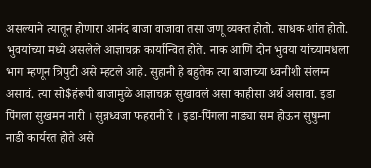असल्याने त्यातून होणारा आनंद बाजा वाजावा तसा जणू व्यक्त होतो. साधक शांत होतो. भुवयांच्या मध्ये असलेले आज्ञाचक्र कार्यान्वित होते. नाक आणि दोन भुवया यांच्यामधला भाग म्हणून त्रिपुटी असे म्हटले आहे. सुहानी हे बहुतेक त्या बाजाच्या ध्वनीशी संलग्न असावं. त्या सो$हंरूपी बाजामुळे आज्ञाचक्र सुखावलं असा काहीसा अर्थ असावा. इडा पिंगला सुखमन नारी । सुन्नध्वजा फहरानी रे । इडा-पिंगला नाड्या सम होऊन सुषुम्ना नाडी कार्यरत होते असे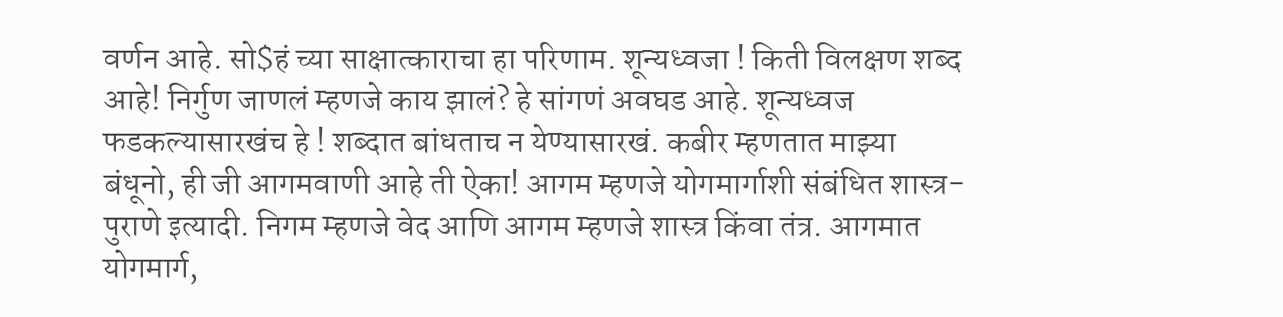वर्णन आहे. सो$हं च्या साक्षात्काराचा हा परिणाम. शून्यध्वजा ! किती विलक्षण शब्द आहे! निर्गुण जाणलं म्हणजे काय झालं? हे सांगणं अवघड आहे. शून्यध्वज फडकल्यासारखंच हे ! शब्दात बांधताच न येण्यासारखं. कबीर म्हणतात माझ्या बंधूनो, ही जी आगमवाणी आहे ती ऐका! आगम म्हणजे योगमार्गाशी संबंधित शास्त्र-पुराणे इत्यादी. निगम म्हणजे वेद आणि आगम म्हणजे शास्त्र किंवा तंत्र. आगमात योगमार्ग,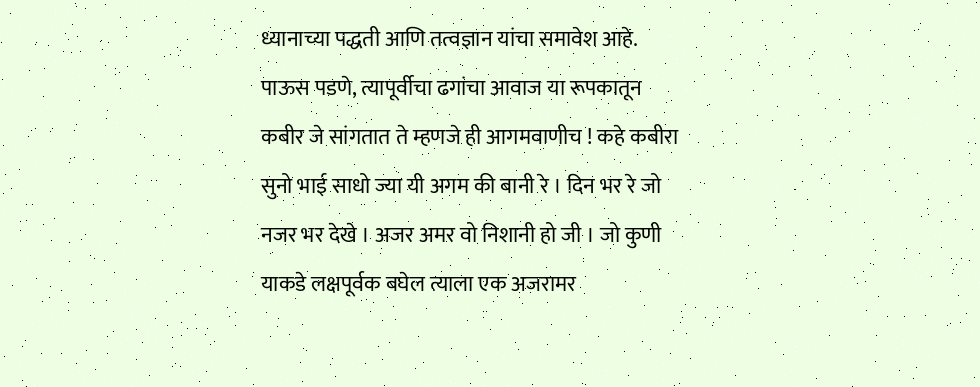ध्यानाच्या पद्धती आणि तत्वज्ञान यांचा समावेश आहे. पाऊस पडणे, त्यापूर्वीचा ढगांचा आवाज या रूपकातून कबीर जे सांगतात ते म्हणजे ही आगमवाणीच ! कहे कबीरा सुनो भाई साधो ज्या यी अगम की बानी रे । दिन भर रे जो नजर भर देखे । अजर अमर वो निशानी हो जी । जो कुणी याकडे लक्षपूर्वक बघेल त्याला एक अजरामर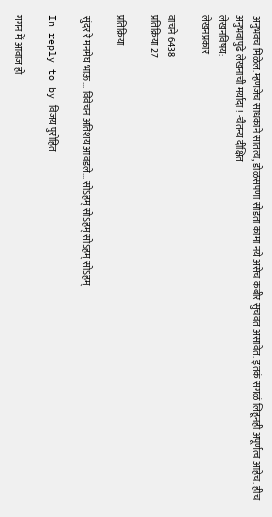अनुभवच मिळेल.म्हणजेच साधकाने सातत्य, डोळसपणा सोडता कामा नये असेच कबीर सुचवत असावेत. इतकं सगळं लिहूनही अपूर्णत्व आहेच. हीच अनुभवापुढे लेखनाची मर्यादा ! -चैतन्य दीक्षित
लेखनविषय:
लेखनप्रकार

वाचने 6438
प्रतिक्रिया 27

प्रतिक्रिया

सुंदर रे मनमेघ भाऊ... विवेचन अतिशय आवडले... सोऽहम् सोऽहम् सोऽहम् सोऽहम्

In reply to by विजय पुरोहित

गगन में आवाज हो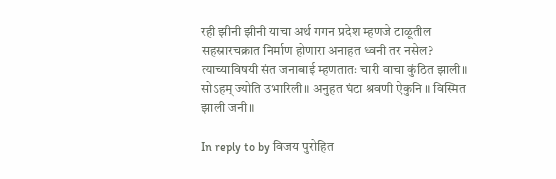रही झीनी झीनी याचा अर्थ गगन प्रदेश म्हणजे टाळूतील सहस्रारचक्रात निर्माण होणारा अनाहत ध्वनी तर नसेल? त्याच्याविषयी संत जनाबाई म्हणतातः चारी वाचा कुंठित झाली॥ सोऽहम् ज्योति उभारिली॥ अनुहत घंटा श्रवणी ऐकुनि ॥ विस्मित झाली जनी॥

In reply to by विजय पुरोहित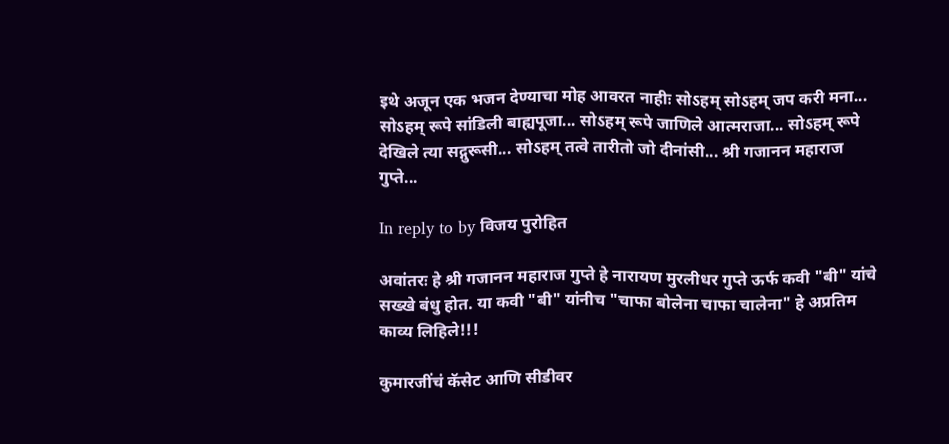इथे अजून एक भजन देण्याचा मोह आवरत नाहीः सोऽहम् सोऽहम् जप करी मना... सोऽहम् रूपे सांडिली बाह्यपूजा... सोऽहम् रूपे जाणिले आत्मराजा... सोऽहम् रूपे देखिले त्या सद्गुरूसी... सोऽहम् तत्वे तारीतो जो दीनांसी... श्री गजानन महाराज गुप्ते...

In reply to by विजय पुरोहित

अवांतरः हे श्री गजानन महाराज गुप्ते हे नारायण मुरलीधर गुप्ते ऊर्फ कवी "बी" यांचे सख्खे बंधु होत. या कवी "बी" यांनीच "चाफा बोलेना चाफा चालेना" हे अप्रतिम काव्य लिहिले!!!

कुमारजींचं कॅसेट आणि सीडीवर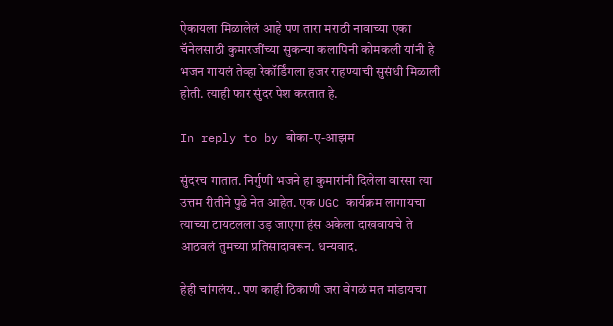ऐकायला मिळालेलं आहे पण तारा मराठी नावाच्या एका चॅनेलसाठी कुमारजींच्या सुकन्या कलापिनी कोमकली यांनी हे भजन गायलं तेव्हा रेकॉर्डिंगला हजर राहण्याची सुसंधी मिळाली होती. त्याही फार सुंदर पेश करतात हे.

In reply to by बोका-ए-आझम

सुंदरच गातात. निर्गुणी भजने हा कुमारांनी दिलेला वारसा त्या उत्तम रीतीने पुढे नेत आहेत. एक UGC कार्यक्रम लागायचा त्याच्या टायटलला उड़ जाएगा हंस अकेला दाखवायचे ते आठवलं तुमच्या प्रतिसादावरून. धन्यवाद.

हेही चांगलंय.. पण काही ठिकाणी जरा वेगळं मत मांडायचा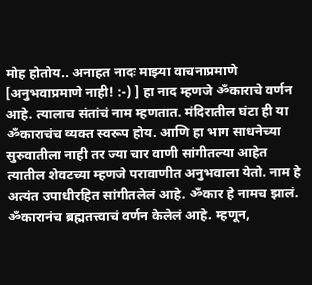मोह होतोय.. अनाहत नादः माझ्या वाचनाप्रमाणे [अनुभवाप्रमाणे नाही! :-) ] हा नाद म्हणजे ॐकाराचे वर्णन आहे. त्यालाच संतांचं नाम म्हणतात. मंदिरातील घंटा ही या ॐकाराचंच व्यक्त स्वरूप होय. आणि हा भाग साधनेच्या सुरुवातीला नाही तर ज्या चार वाणी सांगीतल्या आहेत त्यातील शेवटच्या म्हणजे परावाणीत अनुभवाला येतो. नाम हे अत्यंत उपाधीरहित सांगीतलेलं आहे. ॐकार हे नामच झालं. ॐकारानंच ब्रह्मतत्त्वाचं वर्णन केलेलं आहे. म्हणून,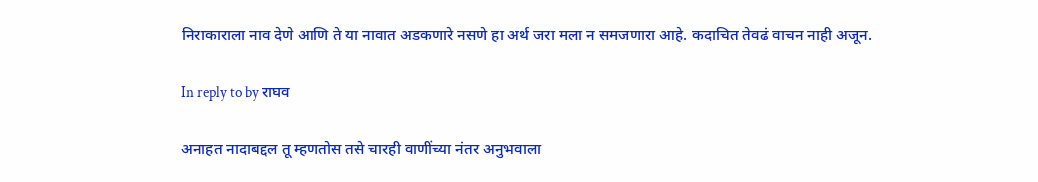निराकाराला नाव देणे आणि ते या नावात अडकणारे नसणे हा अर्थ जरा मला न समजणारा आहे. कदाचित तेवढं वाचन नाही अजून.

In reply to by राघव

अनाहत नादाबद्दल तू म्हणतोस तसे चारही वाणींच्या नंतर अनुभवाला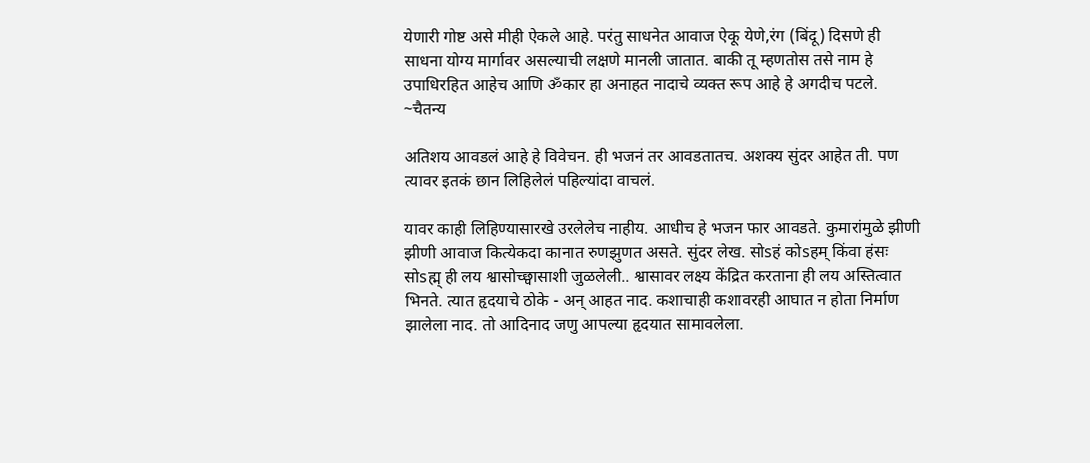येणारी गोष्ट असे मीही ऐकले आहे. परंतु साधनेत आवाज ऐकू येणे,रंग (बिंदू) दिसणे ही साधना योग्य मार्गावर असल्याची लक्षणे मानली जातात. बाकी तू म्हणतोस तसे नाम हे उपाधिरहित आहेच आणि ॐकार हा अनाहत नादाचे व्यक्त रूप आहे हे अगदीच पटले. ~चैतन्य

अतिशय आवडलं आहे हे विवेचन. ही भजनं तर आवडतातच. अशक्य सुंदर आहेत ती. पण त्यावर इतकं छान लिहिलेलं पहिल्यांदा वाचलं.

यावर काही लिहिण्यासारखे उरलेलेच नाहीय. आधीच हे भजन फार आवडते. कुमारांमुळे झीणी झीणी आवाज कित्येकदा कानात रुणझुणत असते. सुंदर लेख. सोsहं कोsहम् किंवा हंसः सोsह्म् ही लय श्वासोच्छ्वासाशी जुळलेली.. श्वासावर लक्ष्य केंद्रित करताना ही लय अस्तित्वात भिनते. त्यात हृदयाचे ठोके - अन् आहत नाद. कशाचाही कशावरही आघात न होता निर्माण झालेला नाद. तो आदिनाद जणु आपल्या हृदयात सामावलेला.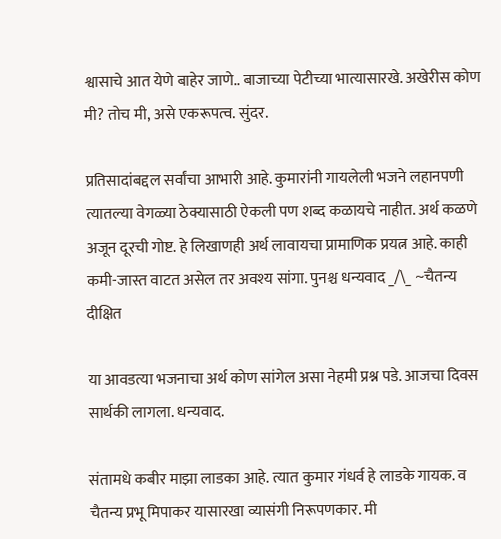श्वासाचे आत येणे बाहेर जाणे.. बाजाच्या पेटीच्या भात्यासारखे. अखेरीस कोण मी? तोच मी, असे एकरूपत्व. सुंदर.

प्रतिसादांबद्दल सर्वांचा आभारी आहे. कुमारांनी गायलेली भजने लहानपणी त्यातल्या वेगळ्या ठेक्यासाठी ऐकली पण शब्द कळायचे नाहीत. अर्थ कळणे अजून दूरची गोष्ट. हे लिखाणही अर्थ लावायचा प्रामाणिक प्रयत्न आहे. काही कमी-जास्त वाटत असेल तर अवश्य सांगा. पुनश्च धन्यवाद _/\_ ~चैतन्य दीक्षित

या आवडत्या भजनाचा अर्थ कोण सांगेल असा नेहमी प्रश्न पडे. आजचा दिवस सार्थकी लागला. धन्यवाद.

संतामधे कबीर माझा लाडका आहे. त्यात कुमार गंधर्व हे लाडके गायक. व चैतन्य प्रभू मिपाकर यासारखा व्यासंगी निरूपणकार. मी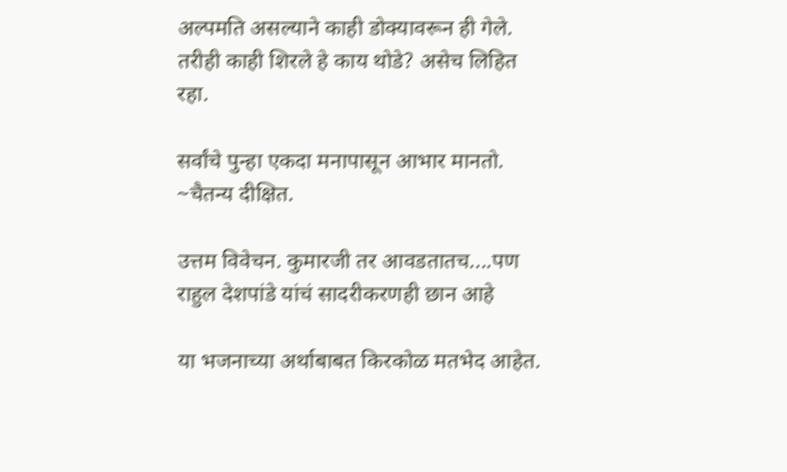अल्पमति असल्याने काही डोक्यावरून ही गेले. तरीही काही शिरले हे काय थोडे? असेच लिहित रहा.

सर्वांचे पुन्हा एकदा मनापासून आभार मानतो. ~चैतन्य दीक्षित.

उत्तम विवेचन. कुमारजी तर आवडतातच....पण राहुल देशपांडे यांचं सादरीकरणही छान आहे

या भजनाच्या अर्थाबाबत किरकोळ मतभेद आहेत.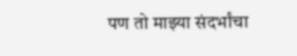पण तो माझ्या संदर्भांचा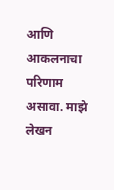आणि आकलनाचा परिणाम असावा. माझे लेखन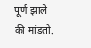पूर्ण झाले की मांडतो.